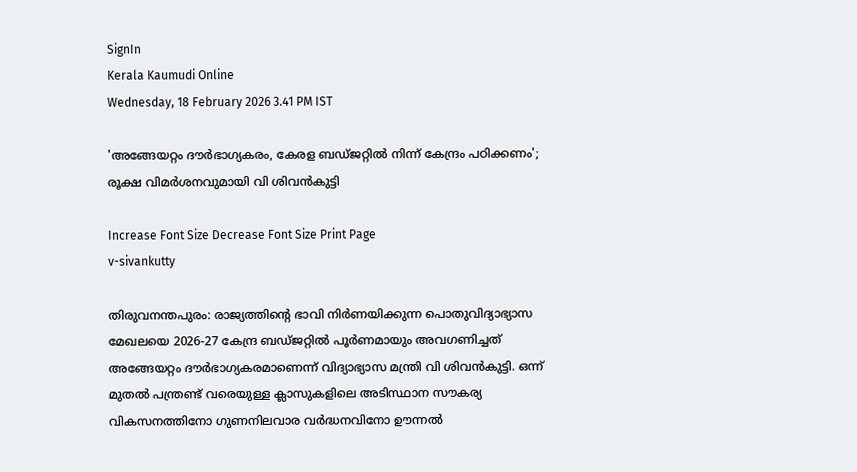SignIn
Kerala Kaumudi Online
Wednesday, 18 February 2026 3.41 PM IST

'അങ്ങേയറ്റം ദൗർഭാഗ്യകരം, കേരള ബഡ്ജറ്റിൽ നിന്ന് കേന്ദ്രം പഠിക്കണം'; രൂക്ഷ വിമർശനവുമായി വി ശിവൻകുട്ടി

Increase Font Size Decrease Font Size Print Page
v-sivankutty

തിരുവനന്തപുരം: രാജ്യത്തിന്റെ ഭാവി നിർണയിക്കുന്ന പൊതുവിദ്യാഭ്യാസ മേഖലയെ 2026-27 കേന്ദ്ര ബഡ്ജറ്റിൽ പൂർണമായും അവഗണിച്ചത് അങ്ങേയറ്റം ദൗർഭാഗ്യകരമാണെന്ന് വിദ്യാഭ്യാസ മന്ത്രി വി ശിവൻകുട്ടി. ഒന്ന് മുതൽ പന്ത്രണ്ട് വരെയുള്ള ക്ലാസുകളിലെ അടിസ്ഥാന സൗകര്യ വികസനത്തിനോ ഗുണനിലവാര വർദ്ധനവിനോ ഊന്നൽ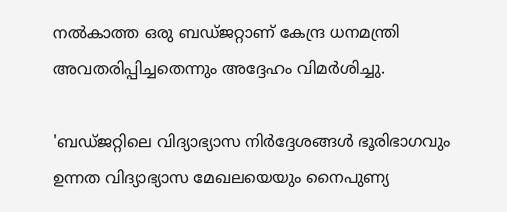നൽകാത്ത ഒരു ബഡ്ജറ്റാണ് കേന്ദ്ര ധനമന്ത്രി അവതരിപ്പിച്ചതെന്നും അദ്ദേഹം വിമർശിച്ചു.

'ബഡ്ജറ്റിലെ വിദ്യാഭ്യാസ നിർദ്ദേശങ്ങൾ ഭൂരിഭാഗവും ഉന്നത വിദ്യാഭ്യാസ മേഖലയെയും നൈപുണ്യ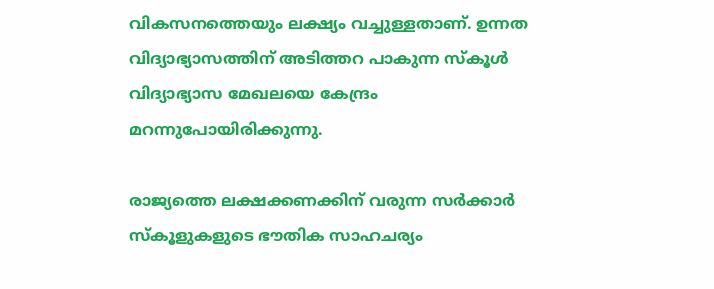വികസനത്തെയും ലക്ഷ്യം വച്ചുള്ളതാണ്. ഉന്നത വിദ്യാഭ്യാസത്തിന് അടിത്തറ പാകുന്ന സ്കൂൾ വിദ്യാഭ്യാസ മേഖലയെ കേന്ദ്രം മറന്നുപോയിരിക്കുന്നു.

രാജ്യത്തെ ലക്ഷക്കണക്കിന് വരുന്ന സർക്കാർ സ്കൂളുകളുടെ ഭൗതിക സാഹചര്യം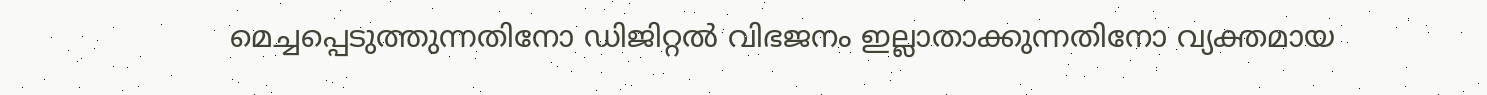മെച്ചപ്പെടുത്തുന്നതിനോ ഡിജിറ്റൽ വിഭജനം ഇല്ലാതാക്കുന്നതിനോ വ്യക്തമായ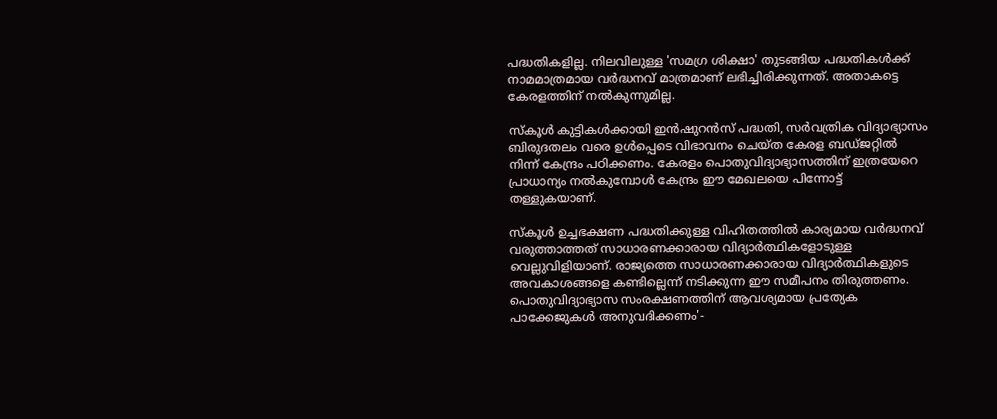പദ്ധതികളില്ല. നിലവിലുള്ള 'സമഗ്ര ശിക്ഷാ' തുടങ്ങിയ പദ്ധതികൾക്ക് നാമമാത്രമായ വർദ്ധനവ് മാത്രമാണ് ലഭിച്ചിരിക്കുന്നത്. അതാകട്ടെ കേരളത്തിന്‌ നൽകുന്നുമില്ല.

സ്കൂൾ കുട്ടികൾക്കായി ഇൻഷുറൻസ് പദ്ധതി, സർവത്രിക വിദ്യാഭ്യാസം ബിരുദതലം വരെ ഉൾപ്പെടെ വിഭാവനം ചെയ്ത കേരള ബഡ്ജറ്റിൽ നിന്ന് കേന്ദ്രം പഠിക്കണം. കേരളം പൊതുവിദ്യാഭ്യാസത്തിന് ഇത്രയേറെ പ്രാധാന്യം നൽകുമ്പോൾ കേന്ദ്രം ഈ മേഖലയെ പിന്നോട്ട് തള്ളുകയാണ്.

സ്കൂൾ ഉച്ചഭക്ഷണ പദ്ധതിക്കുള്ള വിഹിതത്തിൽ കാര്യമായ വർദ്ധനവ് വരുത്താത്തത് സാധാരണക്കാരായ വിദ്യാർത്ഥികളോടുള്ള വെല്ലുവിളിയാണ്. രാജ്യത്തെ സാധാരണക്കാരായ വിദ്യാർത്ഥികളുടെ അവകാശങ്ങളെ കണ്ടില്ലെന്ന് നടിക്കുന്ന ഈ സമീപനം തിരുത്തണം. പൊതുവിദ്യാഭ്യാസ സംരക്ഷണത്തിന് ആവശ്യമായ പ്രത്യേക പാക്കേജുകൾ അനുവദിക്കണം'-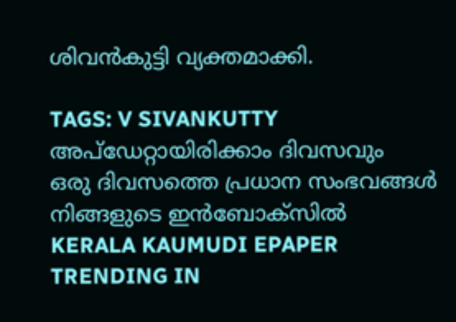ശിവൻകുട്ടി വ്യക്തമാക്കി.

TAGS: V SIVANKUTTY
അപ്ഡേറ്റായിരിക്കാം ദിവസവും
ഒരു ദിവസത്തെ പ്രധാന സംഭവങ്ങൾ നിങ്ങളുടെ ഇൻബോക്സിൽ
KERALA KAUMUDI EPAPER
TRENDING IN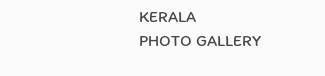KERALA
PHOTO GALLERY